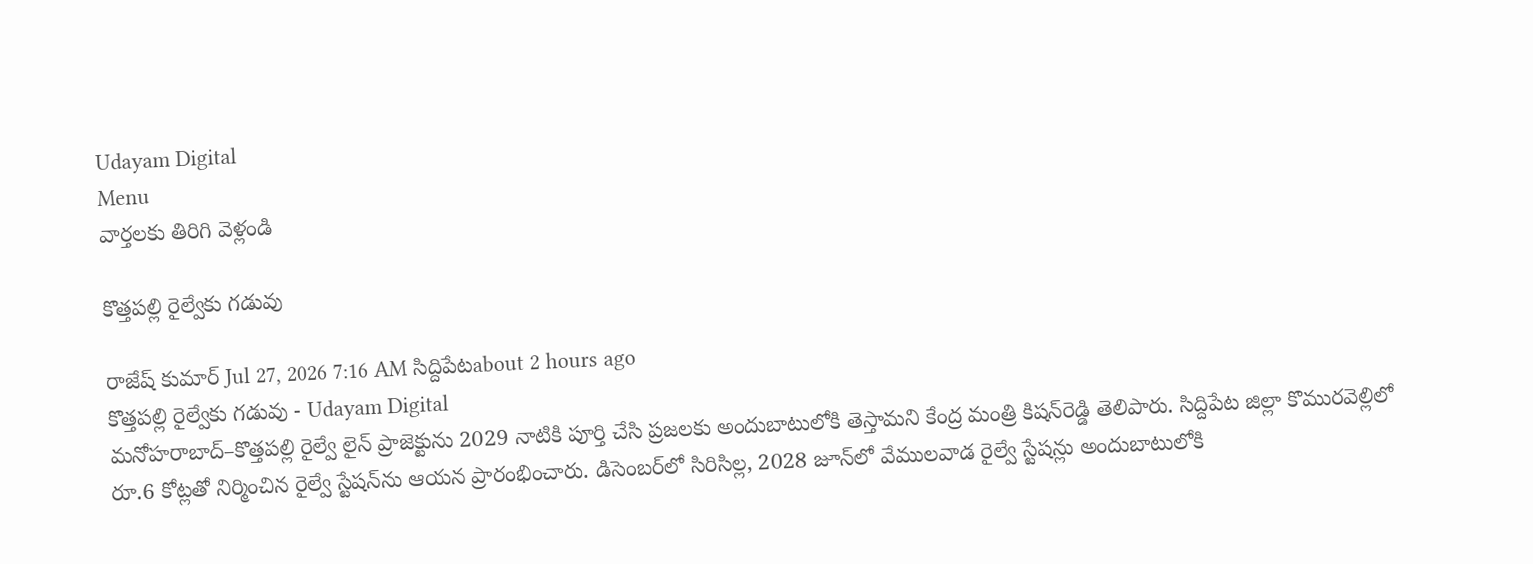Udayam Digital
Menu
వార్తలకు తిరిగి వెళ్లండి

కొత్తపల్లి రైల్వేకు గడువు

రాజేష్ కుమార్ Jul 27, 2026 7:16 AM సిద్దిపేటabout 2 hours ago
కొత్తపల్లి రైల్వేకు గడువు - Udayam Digital
మనోహరాబాద్‌–కొత్తపల్లి రైల్వే లైన్‌ ప్రాజెక్టును 2029 నాటికి పూర్తి చేసి ప్రజలకు అందుబాటులోకి తెస్తామని కేంద్ర మంత్రి కిషన్‌రెడ్డి తెలిపారు. సిద్దిపేట జిల్లా కొమురవెల్లిలో రూ.6 కోట్లతో నిర్మించిన రైల్వే స్టేషన్‌ను ఆయన ప్రారంభించారు. డిసెంబర్‌లో సిరిసిల్ల, 2028 జూన్‌లో వేములవాడ రైల్వే స్టేషన్లు అందుబాటులోకి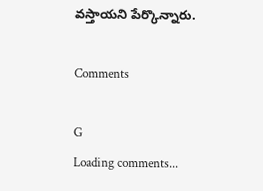వస్తాయని పేర్కొన్నారు.

Comments

G
Loading comments...